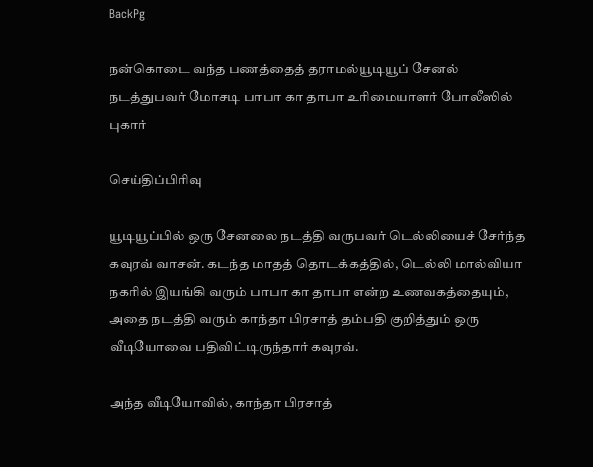BackPg

நன்கொடை வந்த பணத்தைத் தராமல்யூடியூப் சேனல் நடத்துபவர் மோசடி பாபா கா தாபா உரிமையாளர் போலீஸில் புகார்

செய்திப்பிரிவு

யூடியூப்பில் ஒரு சேனலை நடத்தி வருபவர் டெல்லியைச் சேர்ந்த கவுரவ் வாசன். கடந்த மாதத் தொடக்கத்தில், டெல்லி மால்வியா நகரில் இயங்கி வரும் பாபா கா தாபா என்ற உணவகத்தையும், அதை நடத்தி வரும் காந்தா பிரசாத் தம்பதி குறித்தும் ஒரு வீடியோவை பதிவிட்டிருந்தார் கவுரவ்.

அந்த வீடியோவில், காந்தா பிரசாத்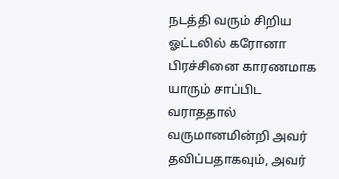நடத்தி வரும் சிறிய ஓட்டலில் கரோனா பிரச்சினை காரணமாக யாரும் சாப்பிட வராததால் வருமானமின்றி அவர் தவிப்பதாகவும், அவர்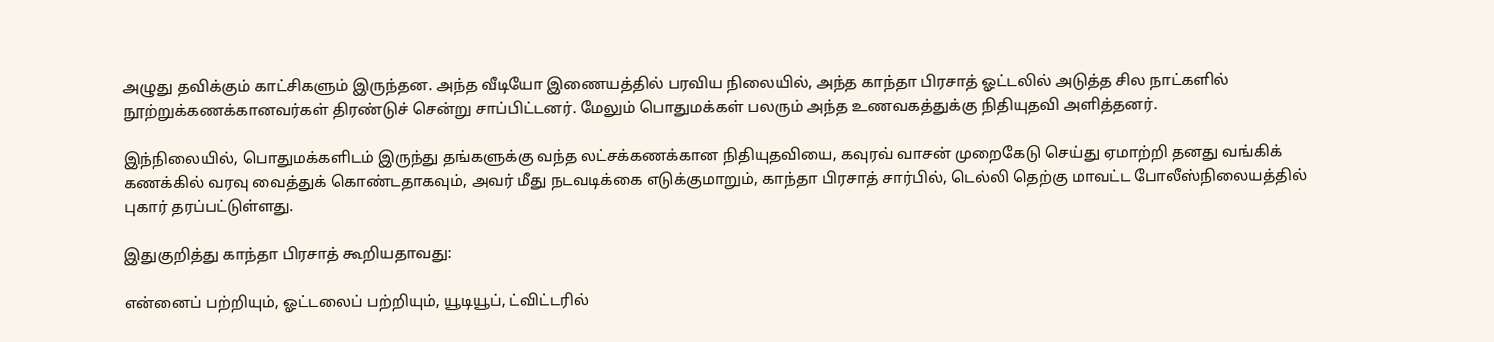அழுது தவிக்கும் காட்சிகளும் இருந்தன. அந்த வீடியோ இணையத்தில் பரவிய நிலையில், அந்த காந்தா பிரசாத் ஓட்டலில் அடுத்த சில நாட்களில் நூற்றுக்கணக்கானவர்கள் திரண்டுச் சென்று சாப்பிட்டனர். மேலும் பொதுமக்கள் பலரும் அந்த உணவகத்துக்கு நிதியுதவி அளித்தனர்.

இந்நிலையில், பொதுமக்களிடம் இருந்து தங்களுக்கு வந்த லட்சக்கணக்கான நிதியுதவியை, கவுரவ் வாசன் முறைகேடு செய்து ஏமாற்றி தனது வங்கிக் கணக்கில் வரவு வைத்துக் கொண்டதாகவும், அவர் மீது நடவடிக்கை எடுக்குமாறும், காந்தா பிரசாத் சார்பில், டெல்லி தெற்கு மாவட்ட போலீஸ்நிலையத்தில் புகார் தரப்பட்டுள்ளது.

இதுகுறித்து காந்தா பிரசாத் கூறியதாவது:

என்னைப் பற்றியும், ஓட்டலைப் பற்றியும், யூடியூப், ட்விட்டரில்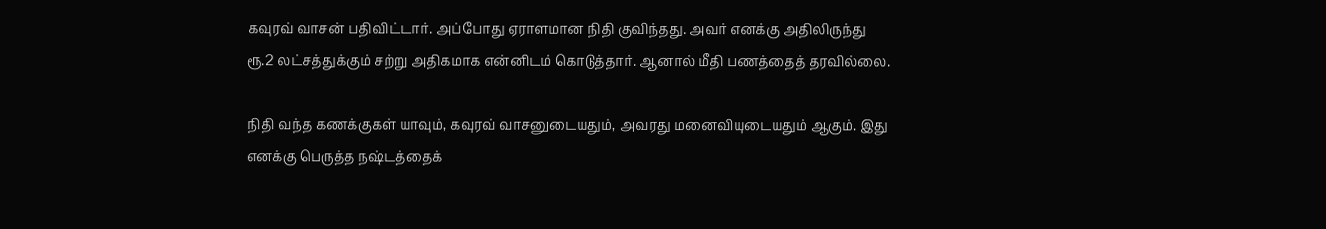கவுரவ் வாசன் பதிவிட்டார். அப்போது ஏராளமான நிதி குவிந்தது. அவர் எனக்கு அதிலிருந்து ரூ.2 லட்சத்துக்கும் சற்று அதிகமாக என்னிடம் கொடுத்தார். ஆனால் மீதி பணத்தைத் தரவில்லை.

நிதி வந்த கணக்குகள் யாவும், கவுரவ் வாசனுடையதும், அவரது மனைவியுடையதும் ஆகும். இது எனக்கு பெருத்த நஷ்டத்தைக்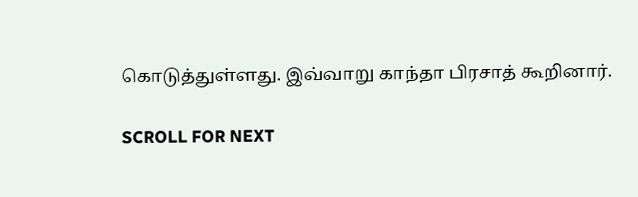கொடுத்துள்ளது. இவ்வாறு காந்தா பிரசாத் கூறினார்.

SCROLL FOR NEXT